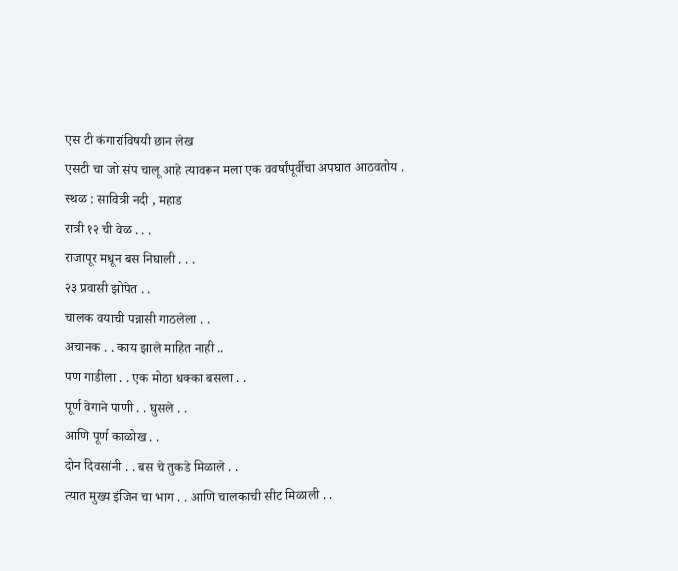एस टी कंगारांविषयी छान लेख
एसटी चा जो संप चालू आहे त्यावरून मला एक ववर्षांपूर्वीचा अपघात आठवतोय .
स्थळ : सावित्री नदी , महाड
रात्री १२ ची वेळ . . .
राजापूर मधून बस निघाली . . .
२३ प्रवासी झोपेत . .
चालक वयाची पन्नासी गाठलेला . .
अचानक . . काय झाले माहित नाही ..
पण गाडीला . . एक मोठा धक्का बसला . .
पूर्ण वेगाने पाणी . . घुसले . .
आणि पूर्ण काळोख . .
दोन दिवसांनी . . बस चे तुकडे मिळाले . .
त्यात मुख्य इंजिन चा भाग . . आणि चालकाची सीट मिळाली . .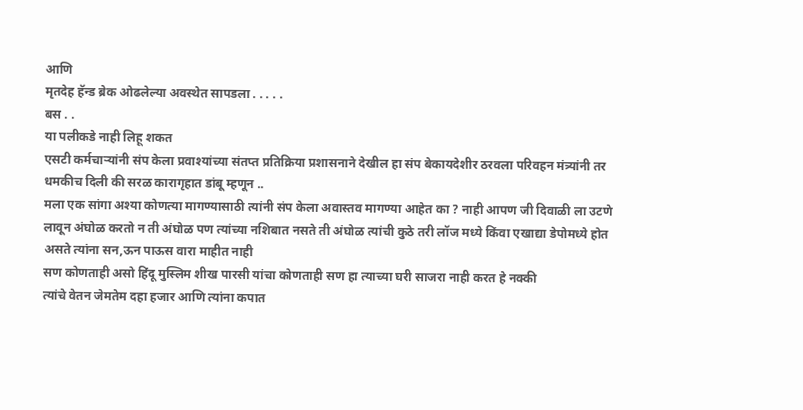आणि
मृतदेह हॅन्ड ब्रेक ओढलेल्या अवस्थेत सापडला . . . . .
बस . .
या पलीकडे नाही लिहू शकत
एसटी कर्मचाऱ्यांनी संप केला प्रवाश्यांच्या संतप्त प्रतिक्रिया प्रशासनाने देखील हा संप बेकायदेशीर ठरवला परिवहन मंत्र्यांनी तर धमकीच दिली की सरळ कारागृहात डांबू म्हणून ..
मला एक सांगा अश्या कोणत्या मागण्यासाठी त्यांनी संप केला अवास्तव मागण्या आहेत का ? नाही आपण जी दिवाळी ला उटणे लावून अंघोळ करतो न ती अंघोळ पण त्यांच्या नशिबात नसते ती अंघोळ त्यांची कुठे तरी लॉज मध्ये किंवा एखाद्या डेपोमध्ये होत असते त्यांना सन,ऊन पाऊस वारा माहीत नाही
सण कोणताही असो हिंदू मुस्लिम शीख पारसी यांचा कोणताही सण हा त्याच्या घरी साजरा नाही करत हे नक्की
त्यांचे वेतन जेमतेम दहा हजार आणि त्यांना कपात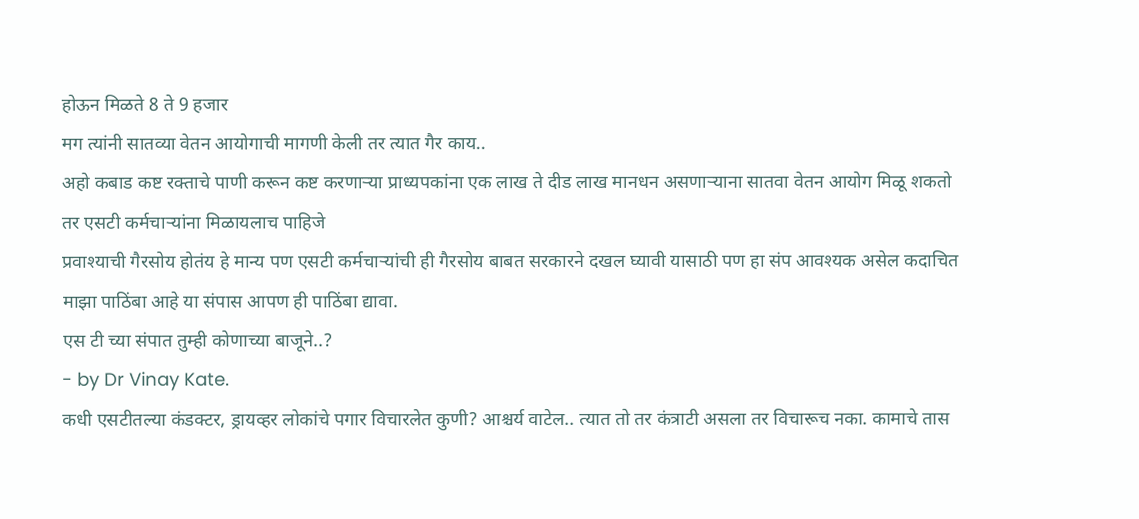होऊन मिळते 8 ते 9 हजार
मग त्यांनी सातव्या वेतन आयोगाची मागणी केली तर त्यात गैर काय..
अहो कबाड कष्ट रक्ताचे पाणी करून कष्ट करणाऱ्या प्राध्यपकांना एक लाख ते दीड लाख मानधन असणाऱ्याना सातवा वेतन आयोग मिळू शकतो तर एसटी कर्मचाऱ्यांना मिळायलाच पाहिजे
प्रवाश्याची गैरसोय होतंय हे मान्य पण एसटी कर्मचाऱ्यांची ही गैरसोय बाबत सरकारने दखल घ्यावी यासाठी पण हा संप आवश्यक असेल कदाचित
माझा पाठिंबा आहे या संपास आपण ही पाठिंबा द्यावा.
एस टी च्या संपात तुम्ही कोणाच्या बाजूने..?
- by Dr Vinay Kate.
कधी एसटीतल्या कंडक्टर, ड्रायव्हर लोकांचे पगार विचारलेत कुणी? आश्चर्य वाटेल.. त्यात तो तर कंत्राटी असला तर विचारूच नका. कामाचे तास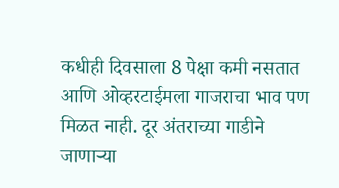कधीही दिवसाला 8 पेक्षा कमी नसतात आणि ओव्हरटाईमला गाजराचा भाव पण मिळत नाही. दूर अंतराच्या गाडीने जाणाऱ्या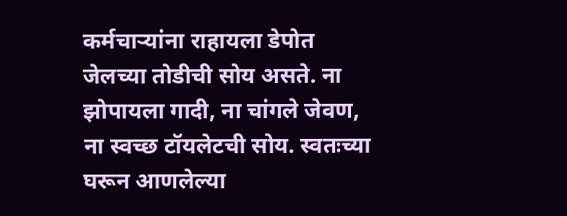कर्मचाऱ्यांना राहायला डेपोत जेलच्या तोडीची सोय असते. ना झोपायला गादी, ना चांगले जेवण, ना स्वच्छ टॉयलेटची सोय. स्वतःच्या घरून आणलेल्या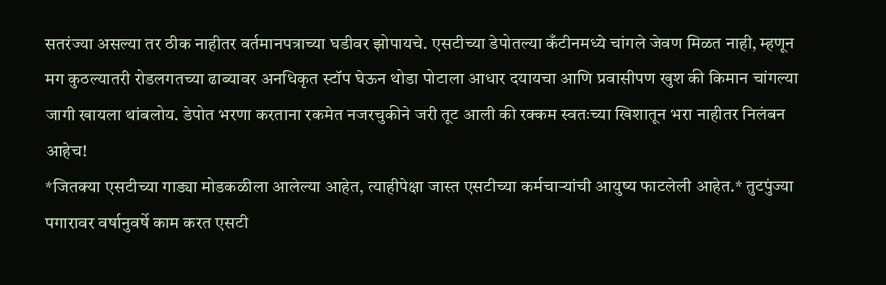सतरंज्या असल्या तर ठीक नाहीतर वर्तमानपत्राच्या घडीवर झोपायचे. एसटीच्या डेपोतल्या कँटीनमध्ये चांगले जेवण मिळत नाही, म्हणून मग कुठल्यातरी रोडलगतच्या ढाब्यावर अनधिकृत स्टॉप घेऊन थोडा पोटाला आधार दयायचा आणि प्रवासीपण खुश की किमान चांगल्या जागी खायला थांबलोय. डेपोत भरणा करताना रकमेत नजरचुकीने जरी तूट आली की रक्कम स्वतःच्या खिशातून भरा नाहीतर निलंबन आहेच!
*जितक्या एसटीच्या गाड्या मोडकळीला आलेल्या आहेत, त्याहीपेक्षा जास्त एसटीच्या कर्मचाऱ्यांची आयुष्य फाटलेली आहेत.* तुटपुंज्या पगारावर वर्षानुवर्षे काम करत एसटी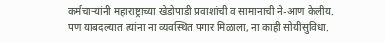कर्मचाऱ्यांनी महाराष्ट्राच्या खेडोपाडी प्रवाशांची व सामानाची ने-आण केलीय. पण याबदल्यात त्यांना ना व्यवस्थित पगार मिळाला, ना काही सोयीसुविधा.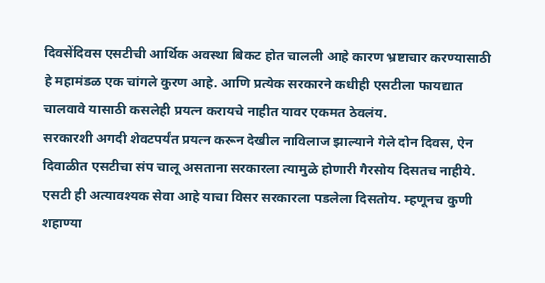दिवसेंदिवस एसटीची आर्थिक अवस्था बिकट होत चालली आहे कारण भ्रष्टाचार करण्यासाठी हे महामंडळ एक चांगले कुरण आहे. आणि प्रत्येक सरकारने कधीही एसटीला फायद्यात चालवावे यासाठी कसलेही प्रयत्न करायचे नाहीत यावर एकमत ठेवलंय.
सरकारशी अगदी शेवटपर्यंत प्रयत्न करून देखील नाविलाज झाल्याने गेले दोन दिवस, ऐन दिवाळीत एसटीचा संप चालू असताना सरकारला त्यामुळे होणारी गैरसोय दिसतच नाहीये. एसटी ही अत्यावश्यक सेवा आहे याचा विसर सरकारला पडलेला दिसतोय. म्हणूनच कुणी शहाण्या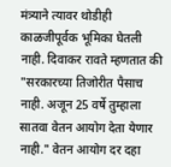मंत्र्याने त्यावर थोडीही काळजीपूर्वक भूमिका घेतली नाही. दिवाकर रावते म्हणतात की "सरकारच्या तिजोरीत पैसाच नाही. अजून 25 वर्षे तुम्हाला सातवा वेतन आयोग देता येणार नाही." वेतन आयोग दर दहा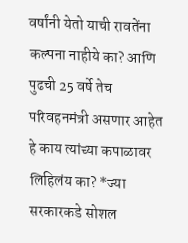वर्षांनी येतो याची रावतेंना कल्पना नाहीये का? आणि पुढची 25 वर्षे तेच परिवहनमंत्री असणार आहेत हे काय त्यांच्या कपाळावर लिहिलंय का? *ज्या सरकारकडे सोशल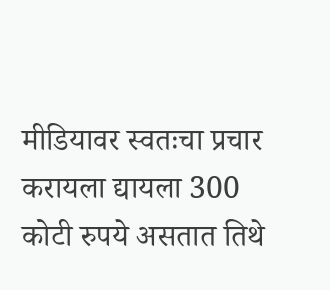मीडियावर स्वतःचा प्रचार करायला द्यायला 300 कोटी रुपये असतात तिथे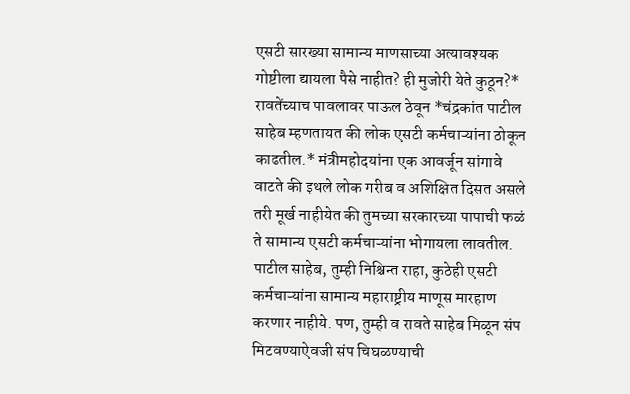एसटी सारख्या सामान्य माणसाच्या अत्यावश्यक गोष्टीला द्यायला पैसे नाहीत? ही मुजोरी येते कुठून?*
रावतेंच्याच पावलावर पाऊल ठेवून *चंद्रकांत पाटील साहेब म्हणतायत की लोक एसटी कर्मचाऱ्यांना ठोकून काढतील.* मंत्रीमहोदयांना एक आवर्जून सांगावे वाटते की इथले लोक गरीब व अशिक्षित दिसत असले तरी मूर्ख नाहीयेत की तुमच्या सरकारच्या पापाची फळं ते सामान्य एसटी कर्मचाऱ्यांना भोगायला लावतील. पाटील साहेब, तुम्ही निश्चिन्त राहा, कुठेही एसटी कर्मचाऱ्यांना सामान्य महाराष्ट्रीय माणूस मारहाण करणार नाहीये. पण, तुम्ही व रावते साहेब मिळून संप मिटवण्याऐवजी संप चिघळण्याची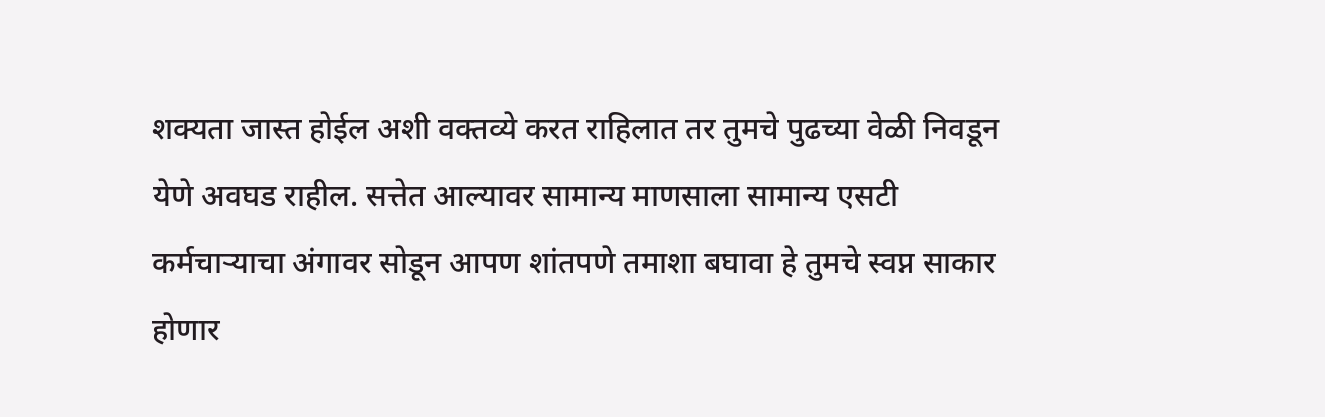शक्यता जास्त होईल अशी वक्तव्ये करत राहिलात तर तुमचे पुढच्या वेळी निवडून येणे अवघड राहील. सत्तेत आल्यावर सामान्य माणसाला सामान्य एसटी कर्मचाऱ्याचा अंगावर सोडून आपण शांतपणे तमाशा बघावा हे तुमचे स्वप्न साकार होणार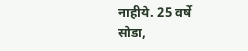नाहीये. 25 वर्षे सोडा,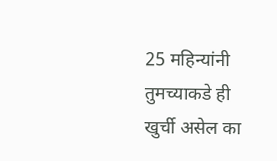25 महिन्यांनी तुमच्याकडे ही खुर्ची असेल का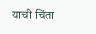याची चिंता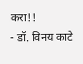करा!!
- डॉ. विनय काटे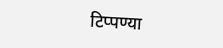टिप्पण्या